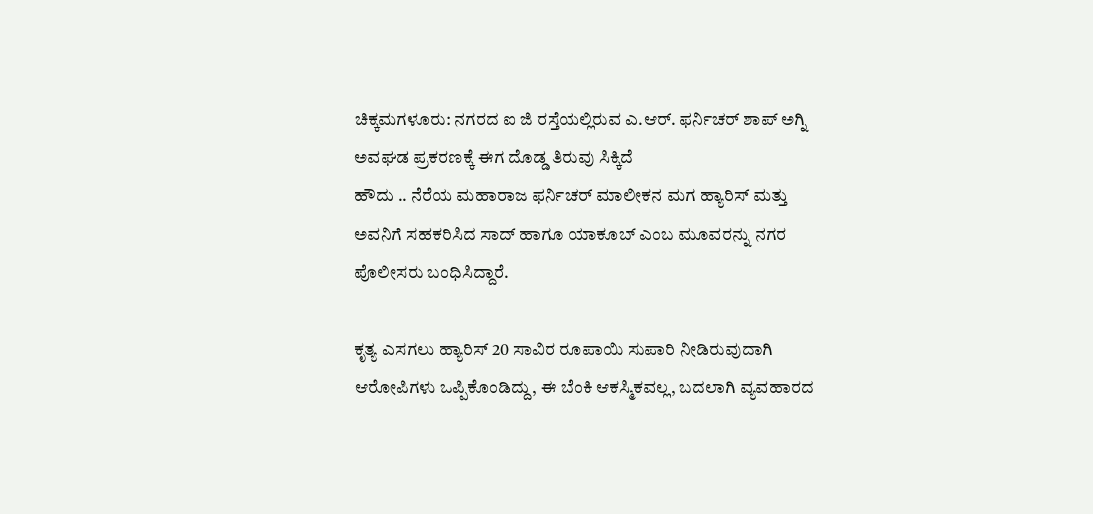ಚಿಕ್ಕಮಗಳೂರು: ನಗರದ ಐ ಜಿ ರಸ್ತೆಯಲ್ಲಿರುವ ಎ.ಆರ್. ಫರ್ನಿಚರ್ ಶಾಪ್ ಅಗ್ನಿ ಅವಘಡ ಪ್ರಕರಣಕ್ಕೆ ಈಗ ದೊಡ್ಡ ತಿರುವು ಸಿಕ್ಕಿದೆ
ಹೌದು .. ನೆರೆಯ ಮಹಾರಾಜ ಫರ್ನಿಚರ್ ಮಾಲೀಕನ ಮಗ ಹ್ಯಾರಿಸ್ ಮತ್ತು ಅವನಿಗೆ ಸಹಕರಿಸಿದ ಸಾದ್ ಹಾಗೂ ಯಾಕೂಬ್ ಎಂಬ ಮೂವರನ್ನು ನಗರ ಪೊಲೀಸರು ಬಂಧಿಸಿದ್ದಾರೆ.

ಕೃತ್ಯ ಎಸಗಲು ಹ್ಯಾರಿಸ್ 20 ಸಾವಿರ ರೂಪಾಯಿ ಸುಪಾರಿ ನೀಡಿರುವುದಾಗಿ ಆರೋಪಿಗಳು ಒಪ್ಪಿಕೊಂಡಿದ್ದು, ಈ ಬೆಂಕಿ ಆಕಸ್ಮಿಕವಲ್ಲ, ಬದಲಾಗಿ ವ್ಯವಹಾರದ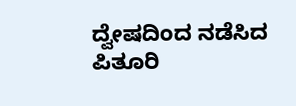ದ್ವೇಷದಿಂದ ನಡೆಸಿದ ಪಿತೂರಿ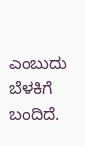ಎಂಬುದು ಬೆಳಕಿಗೆ ಬಂದಿದೆ.